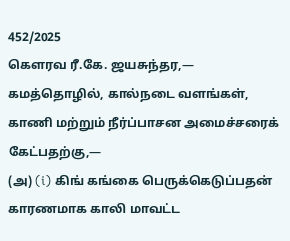452/2025
கௌரவ ரீ.கே. ஜயசுந்தர,— கமத்தொழில், கால்நடை வளங்கள், காணி மற்றும் நீர்ப்பாசன அமைச்சரைக் கேட்பதற்கு,—
(அ) (i) கிங் கங்கை பெருக்கெடுப்பதன் காரணமாக காலி மாவட்ட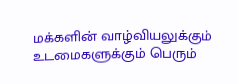மக்களின் வாழ்வியலுக்கும் உடமைகளுக்கும் பெரும்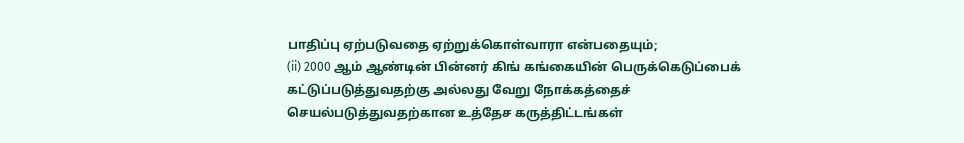பாதிப்பு ஏற்படுவதை ஏற்றுக்கொள்வாரா என்பதையும்;
(ii) 2000 ஆம் ஆண்டின் பின்னர் கிங் கங்கையின் பெருக்கெடுப்பைக் கட்டுப்படுத்துவதற்கு அல்லது வேறு நோக்கத்தைச் செயல்படுத்துவதற்கான உத்தேச கருத்திட்டங்கள்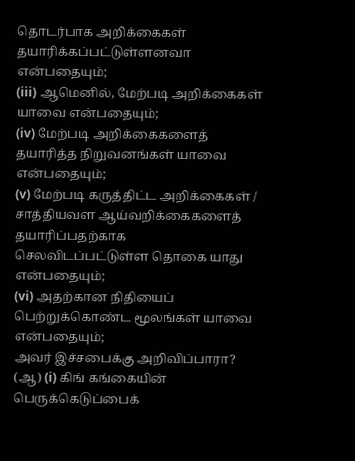தொடர்பாக அறிக்கைகள் தயாரிக்கப்பட்டுள்ளனவா என்பதையும்;
(iii) ஆமெனில், மேற்படி அறிக்கைகள் யாவை என்பதையும்;
(iv) மேற்படி அறிக்கைகளைத் தயாரித்த நிறுவனங்கள் யாவை என்பதையும்;
(v) மேற்படி கருத்திட்ட அறிக்கைகள் / சாத்தியவள ஆய்வறிக்கைகளைத் தயாரிப்பதற்காக செலவிடப்பட்டுள்ள தொகை யாது என்பதையும்;
(vi) அதற்கான நிதியைப் பெற்றுக்கொண்ட மூலங்கள் யாவை என்பதையும்;
அவர் இச்சபைக்கு அறிவிப்பாரா?
(ஆ) (i) கிங் கங்கையின் பெருக்கெடுப்பைக்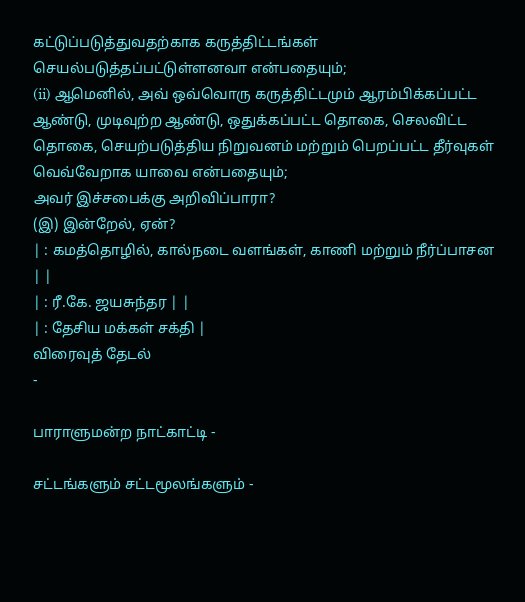கட்டுப்படுத்துவதற்காக கருத்திட்டங்கள் செயல்படுத்தப்பட்டுள்ளனவா என்பதையும்;
(ii) ஆமெனில், அவ் ஒவ்வொரு கருத்திட்டமும் ஆரம்பிக்கப்பட்ட ஆண்டு, முடிவுற்ற ஆண்டு, ஒதுக்கப்பட்ட தொகை, செலவிட்ட தொகை, செயற்படுத்திய நிறுவனம் மற்றும் பெறப்பட்ட தீர்வுகள் வெவ்வேறாக யாவை என்பதையும்;
அவர் இச்சபைக்கு அறிவிப்பாரா?
(இ) இன்றேல், ஏன்?
| : கமத்தொழில், கால்நடை வளங்கள், காணி மற்றும் நீர்ப்பாசன | |
| : ரீ.கே. ஜயசுந்தர | |
| : தேசிய மக்கள் சக்தி |
விரைவுத் தேடல்
-

பாராளுமன்ற நாட்காட்டி -

சட்டங்களும் சட்டமூலங்களும் -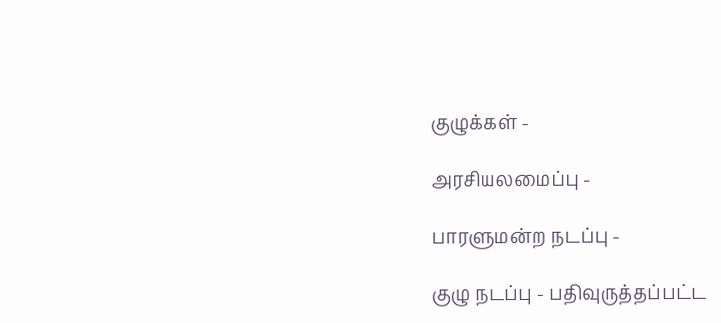குழுக்கள் -

அரசியலமைப்பு -

பாரளுமன்ற நடப்பு -

குழு நடப்பு - பதிவுருத்தப்பட்ட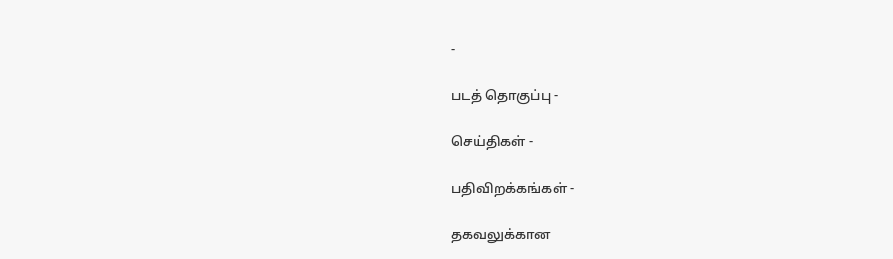-

படத் தொகுப்பு -

செய்திகள் -

பதிவிறக்கங்கள் -

தகவலுக்கான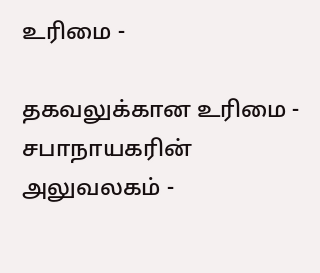உரிமை -

தகவலுக்கான உரிமை - சபாநாயகரின் அலுவலகம் -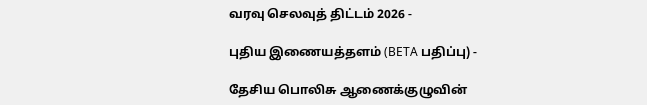வரவு செலவுத் திட்டம் 2026 -

புதிய இணையத்தளம் (BETA பதிப்பு) -

தேசிய பொலிசு ஆணைக்குழுவின்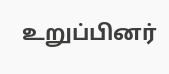உறுப்பினர்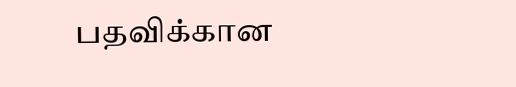பதவிக்கான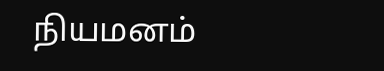நியமனம்